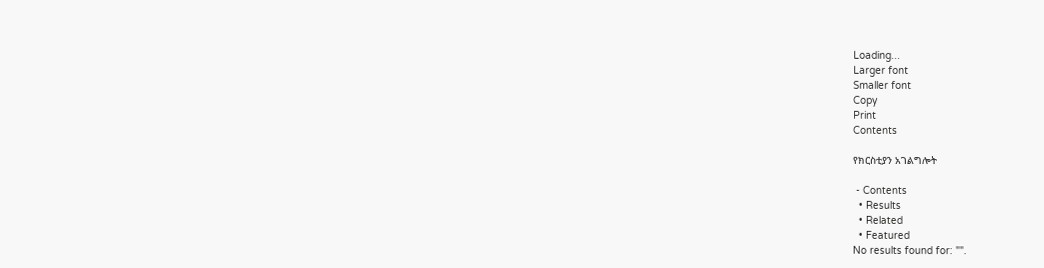Loading...
Larger font
Smaller font
Copy
Print
Contents

የክርስቲያን አገልግሎት

 - Contents
  • Results
  • Related
  • Featured
No results found for: "".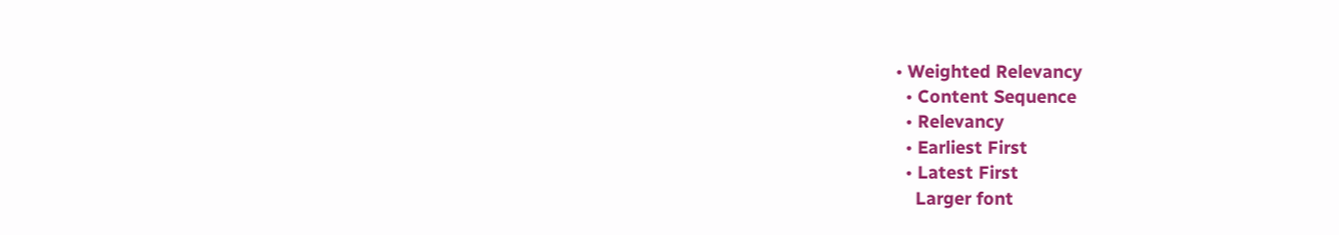• Weighted Relevancy
  • Content Sequence
  • Relevancy
  • Earliest First
  • Latest First
    Larger font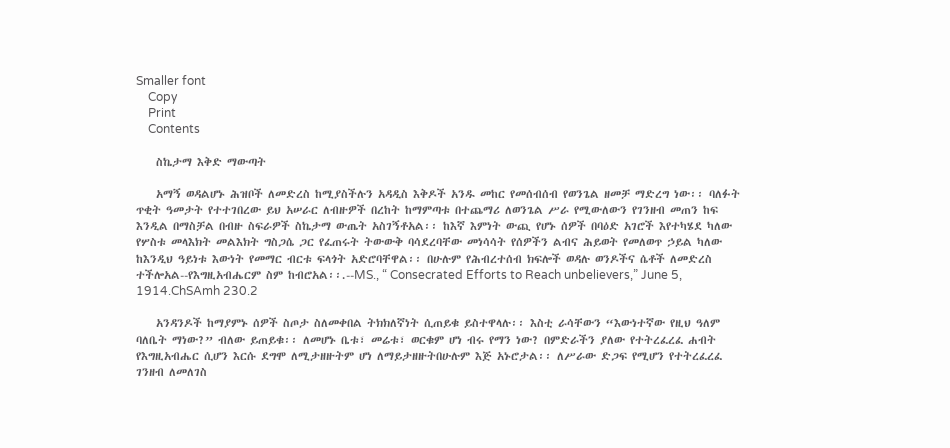Smaller font
    Copy
    Print
    Contents

    ስኬታማ እቅድ ማውጣት

    አማኝ ወዳልሆኑ ሕዝቦች ለመድረስ ከሚያስችሉን አዳዲስ እቅዶች አንዱ መከር የመሰብሰብ የወንጌል ዘመቻ ማድረግ ነው፡፡ ባለፉት ጥቂት ዓመታት የተተገበረው ይህ አሠራር ለብዙዎች በረከት ከማምጣቱ በተጨማሪ ለወንጌል ሥራ የሚውለውን የገንዘብ መጠን ከፍ እንዲል በማስቻል በብዙ ስፍራዎች ስኬታማ ውጤት አስገኝቶአል፡፡ ከእኛ እምነት ውጪ የሆኑ ሰዎች በባዕድ አገሮች እየተካሄደ ካለው የሦስቱ መላእክት መልእክት ግስጋሴ ጋር የፈጠሩት ትውውቅ ባሳደረባቸው መነሳሳት የሰዎችን ልብና ሕይወት የመለወጥ ኃይል ካለው ከእንዲህ ዓይነቱ እውነት የመማር ብርቱ ፍላጎት አድሮባቸዋል፡፡ በሁሉም የሕብረተሰብ ክፍሎች ወዳሉ ወንዶችና ሴቶች ለመድረስ ተችሎአል--የእግዚአብሔርም ስም ከብሮአል፡፡.--MS., “ Consecrated Efforts to Reach unbelievers,” June 5, 1914.ChSAmh 230.2

    አንዳንዶች ከማያምኑ ሰዎች ስጦታ ስለመቀበል ትክክለኛነት ሲጠይቁ ይስተዋላሉ፡፡ እስቲ ራሳቸውን “እውነተኛው የዚህ ዓለም ባለቤት ማነው?” ብለው ይጠይቁ፡፡ ለመሆኑ ቤቱ፣ መሬቱ፣ ወርቁም ሆነ ብሩ የማን ነው? በምድራችን ያለው የተትረፈረፈ ሐብት የእግዚአብሔር ሲሆን እርሱ ደግሞ ለሚታዘዙትም ሆነ ለማይታዘዙትበሁሉም እጅ አኑሮታል፡፡ ለሥራው ድጋፍ የሚሆን የተትረፈረፈ ገንዘብ ለመለገስ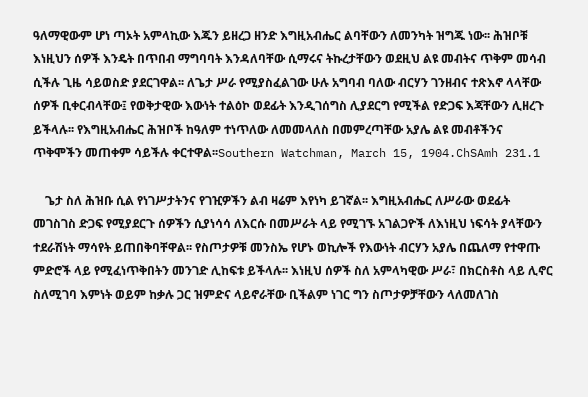ዓለማዊውም ሆነ ጣኦት አምላኪው እጁን ይዘረጋ ዘንድ እግዚአብሔር ልባቸውን ለመንካት ዝግጁ ነው፡፡ ሕዝቦቹ እነዚህን ሰዎች እንዴት በጥበብ ማግባባት እንዳለባቸው ሲማሩና ትኩረታቸውን ወደዚህ ልዩ መብትና ጥቅም መሳብ ሲችሉ ጊዜ ሳይወስድ ያደርገዋል፡፡ ለጌታ ሥራ የሚያስፈልገው ሁሉ አግባብ ባለው ብርሃን ገንዘብና ተጽእኖ ላላቸው ሰዎች ቢቀርብላቸው፤ የወቅታዊው እውነት ተልዕኮ ወደፊት እንዲገሰግስ ሊያደርግ የሚችል የድጋፍ እጃቸውን ሊዘረጉ ይችላሉ፡፡ የእግዚአብሔር ሕዝቦች ከዓለም ተነጥለው ለመመላለስ በመምረጣቸው አያሌ ልዩ መብቶችንና ጥቅሞችን መጠቀም ሳይችሉ ቀርተዋል፡፡Southern Watchman, March 15, 1904.ChSAmh 231.1

    ጌታ ስለ ሕዝቡ ሲል የነገሥታትንና የገዢዎችን ልብ ዛሬም እየነካ ይገኛል፡፡ እግዚአብሔር ለሥራው ወደፊት መገስገስ ድጋፍ የሚያደርጉ ሰዎችን ሲያነሳሳ ለእርሱ በመሥራት ላይ የሚገኙ አገልጋዮች ለእነዚህ ነፍሳት ያላቸውን ተደራሽነት ማሳየት ይጠበቅባቸዋል፡፡ የስጦታዎቹ መንስኤ የሆኑ ወኪሎች የእውነት ብርሃን አያሌ በጨለማ የተዋጡ ምድሮች ላይ የሚፈነጥቅበትን መንገድ ሊከፍቱ ይችላሉ፡፡ እነዚህ ሰዎች ስለ አምላካዊው ሥራ፣ በክርስቶስ ላይ ሊኖር ስለሚገባ እምነት ወይም ከቃሉ ጋር ዝምድና ላይኖራቸው ቢችልም ነገር ግን ስጦታዎቻቸውን ላለመለገስ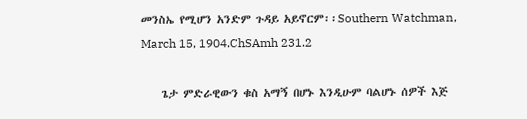መንስኤ የሚሆን አንድም ጉዳይ አይኖርም፡፡Southern Watchman, March 15, 1904.ChSAmh 231.2

    ጌታ ምድራዊውን ቁስ አማኝ በሆኑ እንዲሁም ባልሆኑ ሰዎች እጅ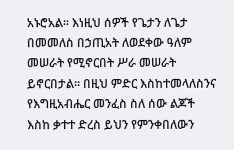አኑሮአል፡፡ እነዚህ ሰዎች የጌታን ለጌታ በመመለስ በኃጢአት ለወደቀው ዓለም መሠራት የሚኖርበት ሥራ መሠራት ይኖርበታል፡፡ በዚህ ምድር እስከተመላለስንና የእግዚአብሔር መንፈስ ስለ ሰው ልጆች እስከ ቃተተ ድረስ ይህን የምንቀበለውን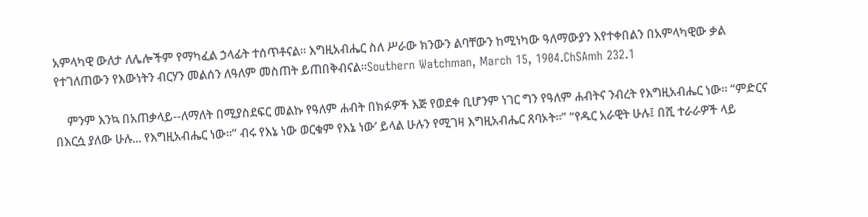አምላካዊ ውለታ ለሌሎችም የማካፈል ኃላፊት ተሰጥቶናል፡፡ እግዚአብሔር ስለ ሥራው ክንውን ልባቸውን ከሚነካው ዓለማውያን እየተቀበልን በአምላካዊው ቃል የተገለጠውን የእውነትን ብርሃን መልሰን ለዓለም መስጠት ይጠበቅብናል፡፡Southern Watchman, March 15, 1904.ChSAmh 232.1

    ምንም እንኳ በአጠቃላይ--ለማለት በሚያስደፍር መልኩ የዓለም ሐብት በክፉዎች እጅ የወደቀ ቢሆንም ነገር ግን የዓለም ሐብትና ንብረት የእግዚአብሔር ነው፡፡ “ምድርና በእርሷ ያለው ሁሉ... የእግዚአብሔር ነው፡፡” ብሩ የእኔ ነው ወርቁም የእኔ ነው’ ይላል ሁሉን የሚገዛ እግዚአብሔር ጸባኦት፡፡” “የዱር አራዊት ሁሉ፤ በሺ ተራራዎች ላይ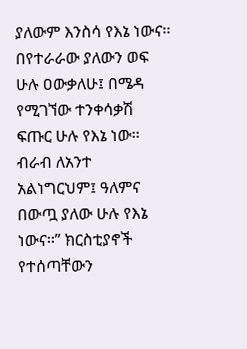ያለውም እንስሳ የእኔ ነውና፡፡ በየተራራው ያለውን ወፍ ሁሉ ዐውቃለሁ፤ በሜዳ የሚገኘው ተንቀሳቃሽ ፍጡር ሁሉ የእኔ ነው፡፡ ብራብ ለአንተ አልነግርህም፤ ዓለምና በውጧ ያለው ሁሉ የእኔ ነውና፡፡” ክርስቲያኖች የተሰጣቸውን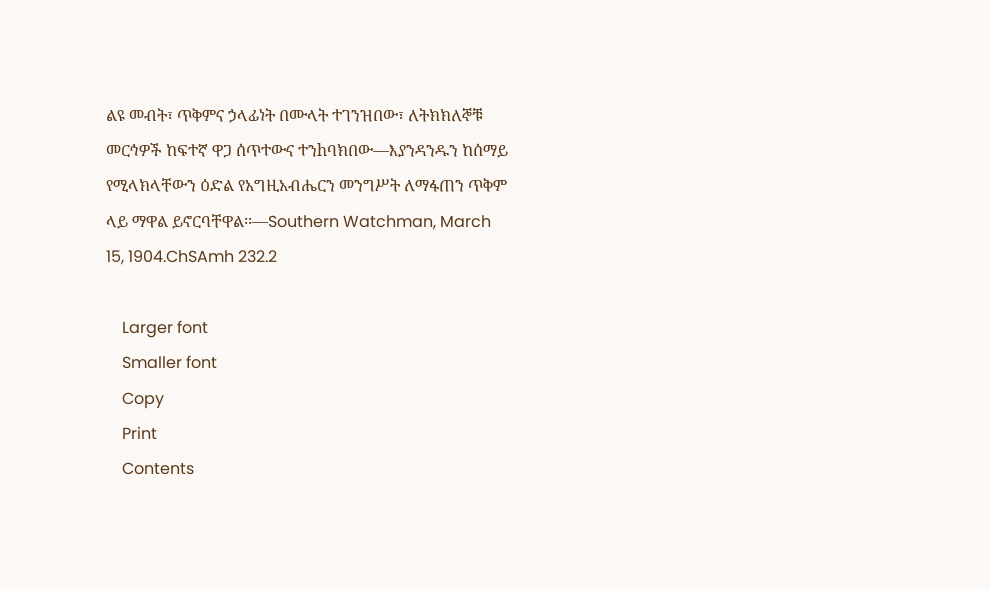ልዩ መብት፣ ጥቅምና ኃላፊነት በሙላት ተገንዝበው፣ ለትክክለኞቹ መርኅዎች ከፍተኛ ዋጋ ሰጥተውና ተንhባክበው—እያንዳንዱን ከሰማይ የሚላክላቸውን ዕድል የአግዚአብሔርን መንግሥት ለማፋጠን ጥቅም ላይ ማዋል ይኖርባቸዋል፡፡—Southern Watchman, March 15, 1904.ChSAmh 232.2

    Larger font
    Smaller font
    Copy
    Print
    Contents